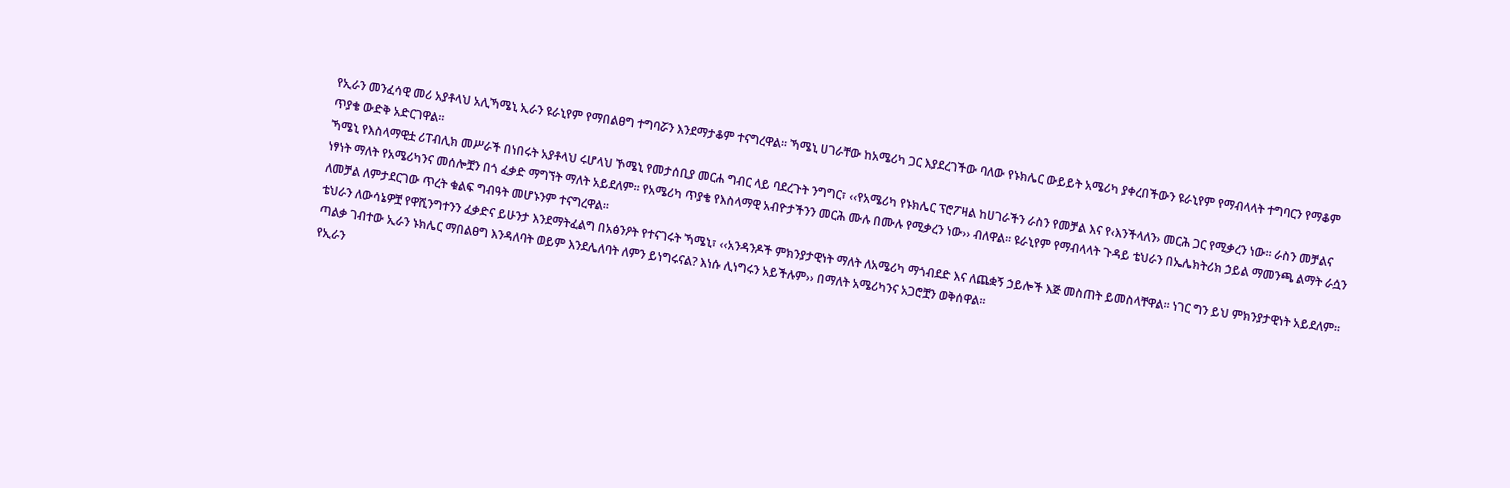የኢራን መንፈሳዊ መሪ አያቶላህ አሊኻሜኒ ኢራን ዩራኒየም የማበልፀግ ተግባሯን እንደማታቆም ተናግረዋል። ኻሜኒ ሀገራቸው ከአሜሪካ ጋር እያደረገችው ባለው የኑክሌር ውይይት አሜሪካ ያቀረበችውን ዩራኒየም የማብላላት ተግባርን የማቆም ጥያቄ ውድቅ አድርገዋል።
ኻሜኒ የእስላማዊቷ ሪፐብሊክ መሥራች በነበሩት አያቶላህ ሩሆላህ ኾሜኒ የመታሰቢያ መርሐ ግብር ላይ ባደረጉት ንግግር፣ ‹‹የአሜሪካ የኑክሌር ፕሮፖዛል ከሀገራችን ራስን የመቻል እና የ‹እንችላለን› መርሕ ጋር የሚቃረን ነው። ራስን መቻልና ነፃነት ማለት የአሜሪካንና መሰሎቿን በጎ ፈቃድ ማግኘት ማለት አይደለም። የአሜሪካ ጥያቄ የእስላማዊ አብዮታችንን መርሕ ሙሉ በሙሉ የሚቃረን ነው›› ብለዋል። ዩራኒየም የማብላላት ጉዳይ ቴህራን በኤሌክትሪክ ኃይል ማመንጫ ልማት ራሷን ለመቻል ለምታደርገው ጥረት ቁልፍ ግብዓት መሆኑንም ተናግረዋል።
ቴህራን ለውሳኔዎቿ የዋሺንግተንን ፈቃድና ይሁንታ እንደማትፈልግ በአፅንዖት የተናገሩት ኻሜኒ፣ ‹‹አንዳንዶች ምክንያታዊነት ማለት ለአሜሪካ ማጎብደድ እና ለጨቋኝ ኃይሎች እጅ መስጠት ይመስላቸዋል። ነገር ግን ይህ ምክንያታዊነት አይደለም። ጣልቃ ገብተው ኢራን ኑክሌር ማበልፀግ እንዳለባት ወይም እንደሌለባት ለምን ይነግሩናል? እነሱ ሊነግሩን አይችሉም›› በማለት አሜሪካንና አጋሮቿን ወቅሰዋል።
የኢራን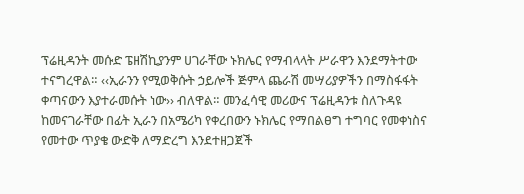ፕሬዚዳንት መሱድ ፔዘሽኪያንም ሀገራቸው ኑክሌር የማብላላት ሥራዋን እንደማትተው ተናግረዋል። ‹‹ኢራንን የሚወቅሱት ኃይሎች ጅምላ ጨራሽ መሣሪያዎችን በማስፋፋት ቀጣናውን እያተራመሱት ነው›› ብለዋል። መንፈሳዊ መሪውና ፕሬዚዳንቱ ስለጉዳዩ ከመናገራቸው በፊት ኢራን በአሜሪካ የቀረበውን ኑክሌር የማበልፀግ ተግባር የመቀነስና የመተው ጥያቄ ውድቅ ለማድረግ እንደተዘጋጀች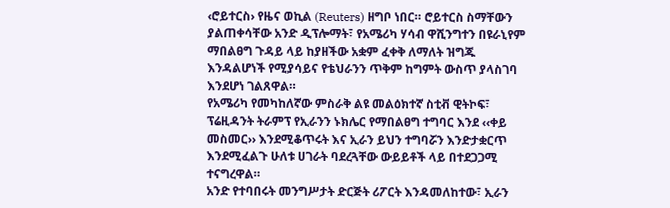‹ሮይተርስ› የዜና ወኪል (Reuters) ዘግቦ ነበር። ሮይተርስ ስማቸውን ያልጠቀሳቸው አንድ ዲፕሎማት፣ የአሜሪካ ሃሳብ ዋሺንግተን በዩራኒየም ማበልፀግ ጉዳይ ላይ ከያዘችው አቋም ፈቀቅ ለማለት ዝግጁ እንዳልሆነች የሚያሳይና የቴህራንን ጥቅም ከግምት ውስጥ ያላስገባ እንደሆነ ገልጸዋል።
የአሜሪካ የመካከለኛው ምስራቅ ልዩ መልዕክተኛ ስቲቭ ዊትኮፍ፣ ፕሬዚዳንት ትራምፕ የኢራንን ኑክሌር የማበልፀግ ተግባር እንደ ‹‹ቀይ መስመር›› እንደሚቆጥሩት እና ኢራን ይህን ተግባሯን እንድታቋርጥ እንደሚፈልጉ ሁለቱ ሀገራት ባደረጓቸው ውይይቶች ላይ በተደጋጋሚ ተናግረዋል።
አንድ የተባበሩት መንግሥታት ድርጅት ሪፖርት እንዳመለከተው፣ ኢራን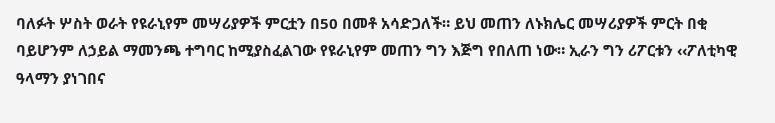ባለፉት ሦስት ወራት የዩራኒየም መሣሪያዎች ምርቷን በ50 በመቶ አሳድጋለች። ይህ መጠን ለኑክሌር መሣሪያዎች ምርት በቂ ባይሆንም ለኃይል ማመንጫ ተግባር ከሚያስፈልገው የዩራኒየም መጠን ግን እጅግ የበለጠ ነው። ኢራን ግን ሪፖርቱን ‹‹ፖለቲካዊ ዓላማን ያነገበና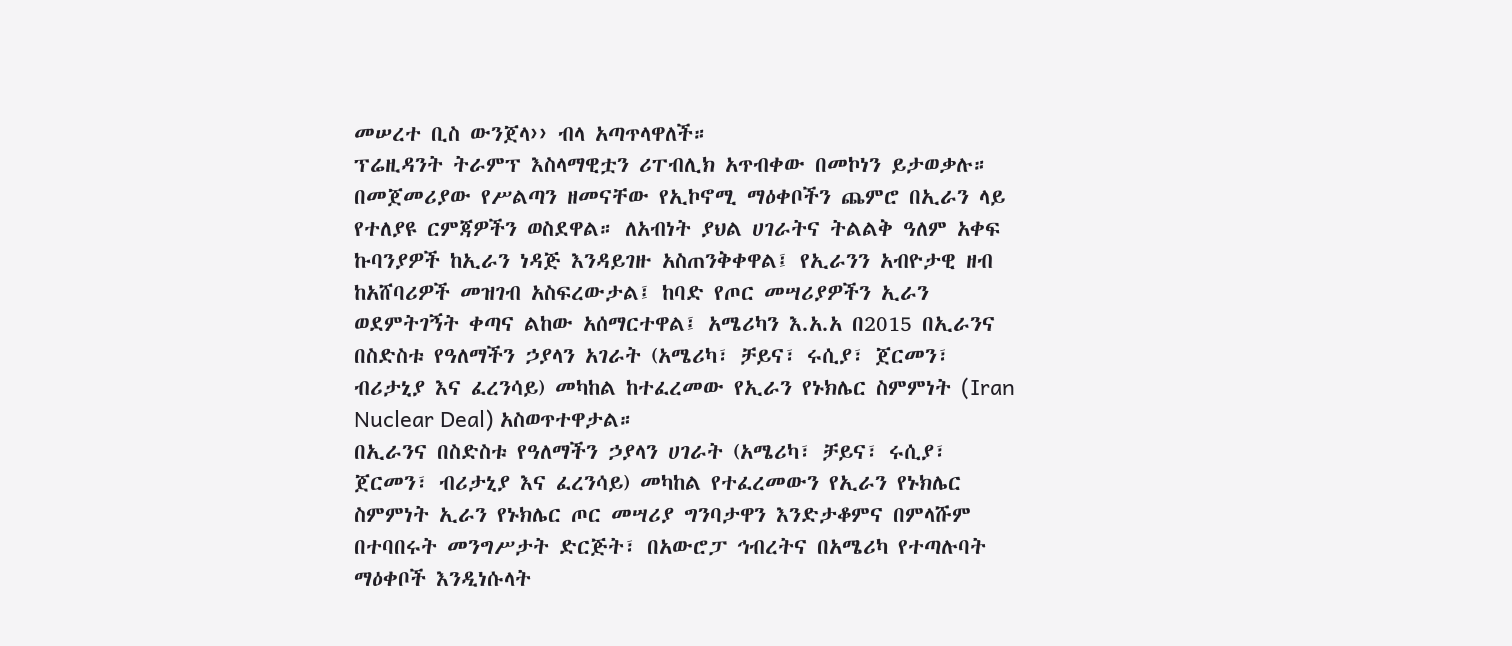መሠረተ ቢስ ውንጀላ›› ብላ አጣጥላዋለች።
ፕሬዚዳንት ትራምፕ እስላማዊቷን ሪፐብሊክ አጥብቀው በመኮነን ይታወቃሉ። በመጀመሪያው የሥልጣን ዘመናቸው የኢኮኖሚ ማዕቀቦችን ጨምሮ በኢራን ላይ የተለያዩ ርምጃዎችን ወስደዋል። ለአብነት ያህል ሀገራትና ትልልቅ ዓለም አቀፍ ኩባንያዎች ከኢራን ነዳጅ እንዳይገዙ አስጠንቅቀዋል፤ የኢራንን አብዮታዊ ዘብ ከአሸባሪዎች መዝገብ አስፍረውታል፤ ከባድ የጦር መሣሪያዎችን ኢራን ወደምትገኝት ቀጣና ልከው አሰማርተዋል፤ አሜሪካን እ.አ.አ በ2015 በኢራንና በስድስቱ የዓለማችን ኃያላን አገራት (አሜሪካ፣ ቻይና፣ ሩሲያ፣ ጀርመን፣ ብሪታኒያ እና ፈረንሳይ) መካከል ከተፈረመው የኢራን የኑክሌር ስምምነት (Iran Nuclear Deal) አስወጥተዋታል።
በኢራንና በስድስቱ የዓለማችን ኃያላን ሀገራት (አሜሪካ፣ ቻይና፣ ሩሲያ፣ ጀርመን፣ ብሪታኒያ እና ፈረንሳይ) መካከል የተፈረመውን የኢራን የኑክሌር ስምምነት ኢራን የኑክሌር ጦር መሣሪያ ግንባታዋን እንድታቆምና በምላሹም በተባበሩት መንግሥታት ድርጅት፣ በአውሮፓ ኅብረትና በአሜሪካ የተጣሉባት ማዕቀቦች እንዲነሱላት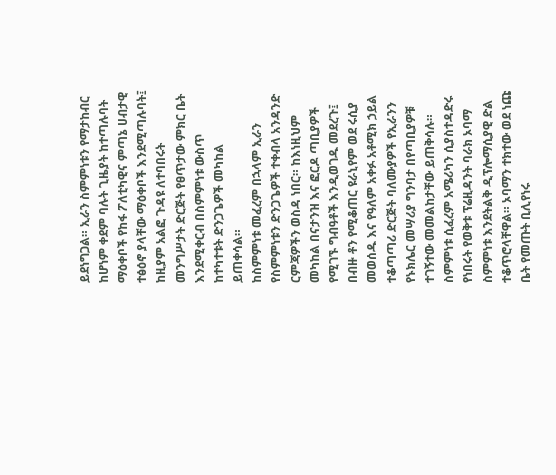ይደነግጋል። ኢራን ስምምነቱን የማታከብር ከሆነም ቀደም ባሉት ጊዜያት ከተጣሉባት ማዕቀቦች የከፋ ፖለቲካዊና ምጣኔ ሀብታዊ ተፅዕኖ ያላቸው ማዕቀቦች እንደሚጣሉባት፤ ከዚያም አልፎ ጉዳዩ ለተባበሩት መንግሥታት ድርጅት የፀጥታው ምክር ቤት እንደሚቀርብ በስምምነቱ ውስጥ ከተካተቱት ድንጋጌዎች መካከል ይጠቀሳል።
ከስምምነቱ መፈረም በኋላም ኢራን የስምምነቱን ድንጋጌዎች ተቀብላ አንዳንድ ርምጃዎችን ወስዳ ነበር። ከእነዚህም መካከል በናታንዝ እና ፎርዶ ጣቢያዎች የሚገኙ ግብዓቶች እንዲወገዱ መደረጉ፤ በብዙ ቶን የሚቆጠር ዩራኒየም ወደ ሩሲያ መወሰዱ እና የዓለም አቀፉ አቶሚክ ኃይል ተቆጣጣሪ ድርጅት ባለሙያዎች የኢራንን የኑክሌር መሣሪያ ግንባታ በየጣቢያዎቹ ተገኝተው መመልከታቸው ይጠቅሳሉ።
ስምምነቱ ሲፈረም አሜሪካን ሲያስተዳድሩ የነበሩት የወቅቱ ፕሬዚዳንት ባራክ ኦባማ ስምምነቱ እንደትልቅ ዲፕሎማሲያዊ ድል ተቆጥሮላቸዋል። ኦባማን ተክተው ወደ ነጩ ቤት የመጡት ቢሊየነሩ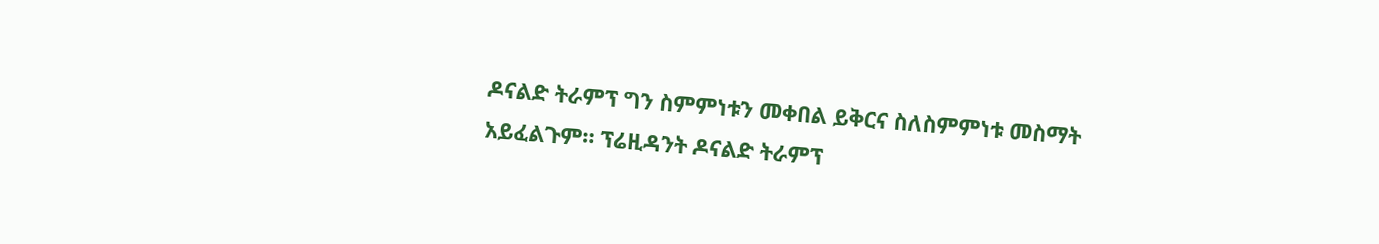ዶናልድ ትራምፕ ግን ስምምነቱን መቀበል ይቅርና ስለስምምነቱ መስማት አይፈልጉም። ፕሬዚዳንት ዶናልድ ትራምፕ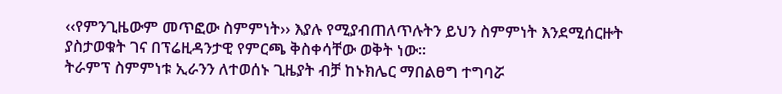‹‹የምንጊዜውም መጥፎው ስምምነት›› እያሉ የሚያብጠለጥሉትን ይህን ስምምነት እንደሚሰርዙት ያስታወቁት ገና በፕሬዚዳንታዊ የምርጫ ቅስቀሳቸው ወቅት ነው።
ትራምፕ ስምምነቱ ኢራንን ለተወሰኑ ጊዜያት ብቻ ከኑክሌር ማበልፀግ ተግባሯ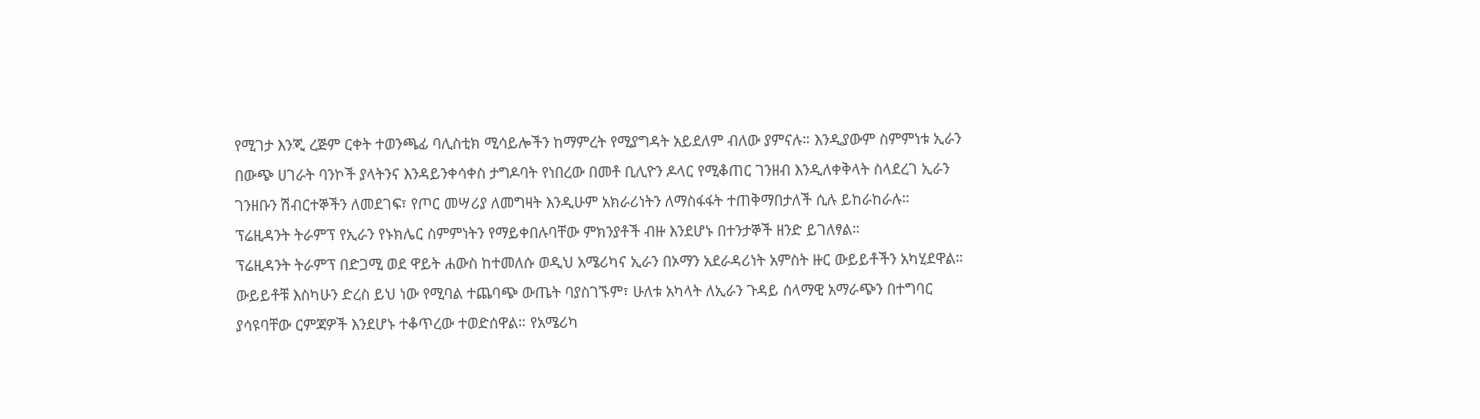የሚገታ እንጂ ረጅም ርቀት ተወንጫፊ ባሊስቲክ ሚሳይሎችን ከማምረት የሚያግዳት አይደለም ብለው ያምናሉ። እንዲያውም ስምምነቱ ኢራን በውጭ ሀገራት ባንኮች ያላትንና እንዳይንቀሳቀስ ታግዶባት የነበረው በመቶ ቢሊዮን ዶላር የሚቆጠር ገንዘብ እንዲለቀቅላት ስላደረገ ኢራን ገንዘቡን ሽብርተኞችን ለመደገፍ፣ የጦር መሣሪያ ለመግዛት እንዲሁም አክራሪነትን ለማስፋፋት ተጠቅማበታለች ሲሉ ይከራከራሉ።
ፕሬዚዳንት ትራምፕ የኢራን የኑክሌር ስምምነትን የማይቀበሉባቸው ምክንያቶች ብዙ እንደሆኑ በተንታኞች ዘንድ ይገለፃል።
ፕሬዚዳንት ትራምፕ በድጋሚ ወደ ዋይት ሐውስ ከተመለሱ ወዲህ አሜሪካና ኢራን በኦማን አደራዳሪነት አምስት ዙር ውይይቶችን አካሂደዋል። ውይይቶቹ እስካሁን ድረስ ይህ ነው የሚባል ተጨባጭ ውጤት ባያስገኙም፣ ሁለቱ አካላት ለኢራን ጉዳይ ሰላማዊ አማራጭን በተግባር ያሳዩባቸው ርምጃዎች እንደሆኑ ተቆጥረው ተወድሰዋል። የአሜሪካ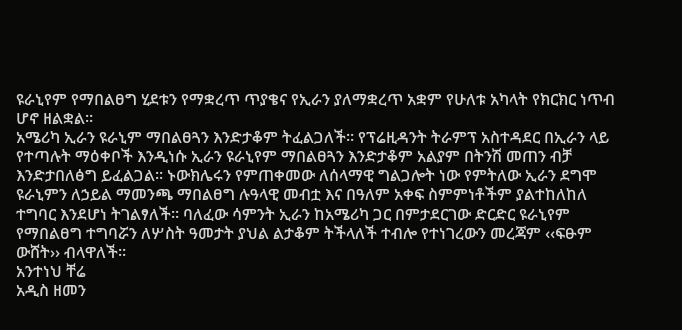ዩራኒየም የማበልፀግ ሂደቱን የማቋረጥ ጥያቄና የኢራን ያለማቋረጥ አቋም የሁለቱ አካላት የክርክር ነጥብ ሆኖ ዘልቋል።
አሜሪካ ኢራን ዩራኒም ማበልፀጓን እንድታቆም ትፈልጋለች። የፕሬዚዳንት ትራምፕ አስተዳደር በኢራን ላይ የተጣሉት ማዕቀቦች እንዲነሱ ኢራን ዩራኒየም ማበልፀጓን እንድታቆም አልያም በትንሽ መጠን ብቻ እንድታበለፅግ ይፈልጋል። ኑውክሌሩን የምጠቀመው ለሰላማዊ ግልጋሎት ነው የምትለው ኢራን ደግሞ ዩራኒምን ለኃይል ማመንጫ ማበልፀግ ሉዓላዊ መብቷ እና በዓለም አቀፍ ስምምነቶችም ያልተከለከለ ተግባር እንደሆነ ትገልፃለች። ባለፈው ሳምንት ኢራን ከአሜሪካ ጋር በምታደርገው ድርድር ዩራኒየም የማበልፀግ ተግባሯን ለሦስት ዓመታት ያህል ልታቆም ትችላለች ተብሎ የተነገረውን መረጃም ‹‹ፍፁም ውሸት›› ብላዋለች።
አንተነህ ቸሬ
አዲስ ዘመን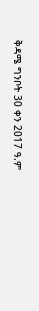ቅዳሜ ግንቦት 30 ቀን 2017 ዓ.ም